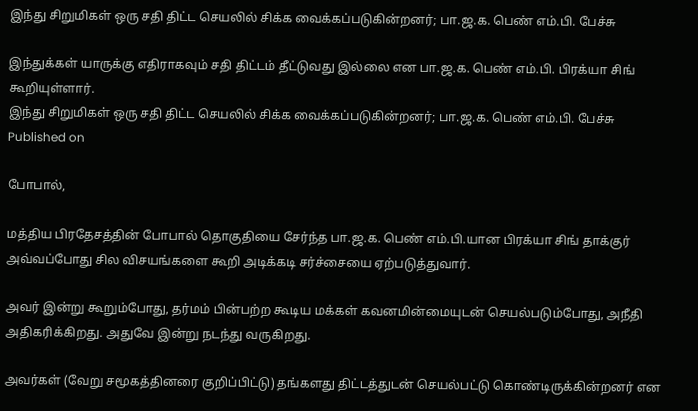இந்து சிறுமிகள் ஒரு சதி திட்ட செயலில் சிக்க வைக்கப்படுகின்றனர்; பா.ஜ.க. பெண் எம்.பி. பேச்சு

இந்துக்கள் யாருக்கு எதிராகவும் சதி திட்டம் தீட்டுவது இல்லை என பா.ஜ.க. பெண் எம்.பி. பிரக்யா சிங் கூறியுள்ளார்.
இந்து சிறுமிகள் ஒரு சதி திட்ட செயலில் சிக்க வைக்கப்படுகின்றனர்; பா.ஜ.க. பெண் எம்.பி. பேச்சு
Published on

போபால்,

மத்திய பிரதேசத்தின் போபால் தொகுதியை சேர்ந்த பா.ஜ.க. பெண் எம்.பி.யான பிரக்யா சிங் தாக்குர் அவ்வப்போது சில விசயங்களை கூறி அடிக்கடி சர்ச்சையை ஏற்படுத்துவார்.

அவர் இன்று கூறும்போது, தர்மம் பின்பற்ற கூடிய மக்கள் கவனமின்மையுடன் செயல்படும்போது, அநீதி அதிகரிக்கிறது. அதுவே இன்று நடந்து வருகிறது.

அவர்கள் (வேறு சமூகத்தினரை குறிப்பிட்டு) தங்களது திட்டத்துடன் செயல்பட்டு கொண்டிருக்கின்றனர் என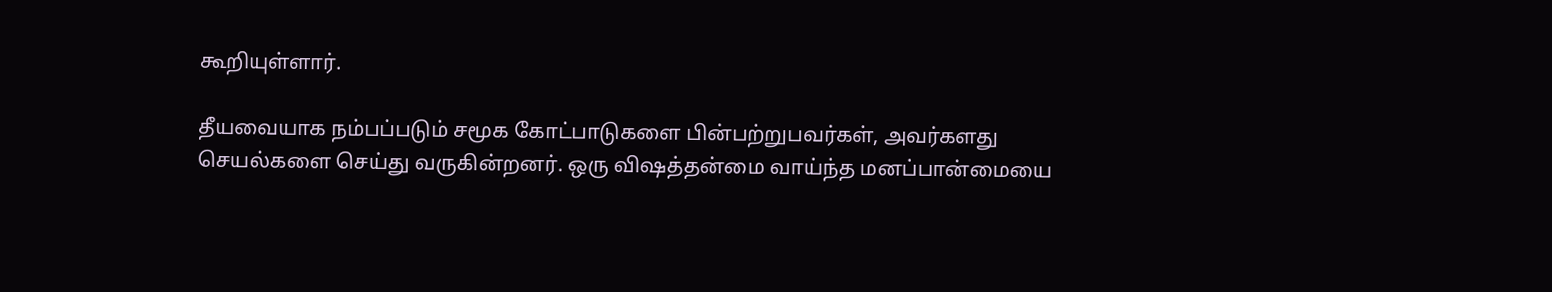கூறியுள்ளார்.

தீயவையாக நம்பப்படும் சமூக கோட்பாடுகளை பின்பற்றுபவர்கள், அவர்களது செயல்களை செய்து வருகின்றனர். ஒரு விஷத்தன்மை வாய்ந்த மனப்பான்மையை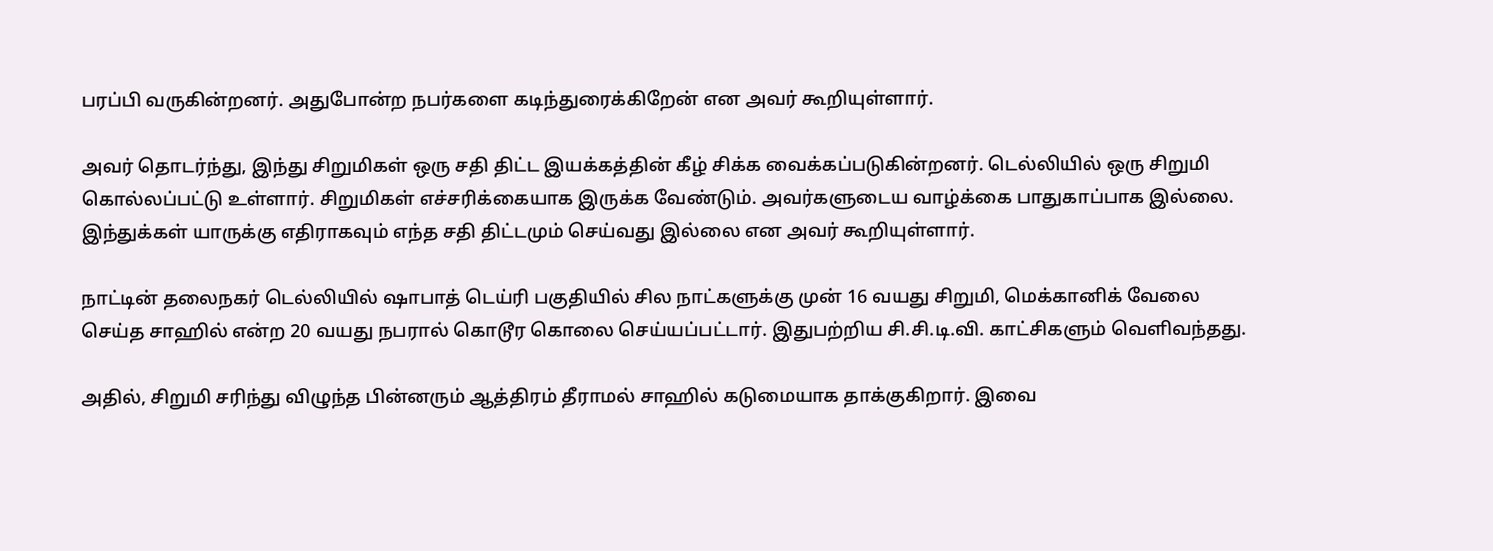பரப்பி வருகின்றனர். அதுபோன்ற நபர்களை கடிந்துரைக்கிறேன் என அவர் கூறியுள்ளார்.

அவர் தொடர்ந்து, இந்து சிறுமிகள் ஒரு சதி திட்ட இயக்கத்தின் கீழ் சிக்க வைக்கப்படுகின்றனர். டெல்லியில் ஒரு சிறுமி கொல்லப்பட்டு உள்ளார். சிறுமிகள் எச்சரிக்கையாக இருக்க வேண்டும். அவர்களுடைய வாழ்க்கை பாதுகாப்பாக இல்லை. இந்துக்கள் யாருக்கு எதிராகவும் எந்த சதி திட்டமும் செய்வது இல்லை என அவர் கூறியுள்ளார்.

நாட்டின் தலைநகர் டெல்லியில் ஷாபாத் டெய்ரி பகுதியில் சில நாட்களுக்கு முன் 16 வயது சிறுமி, மெக்கானிக் வேலை செய்த சாஹில் என்ற 20 வயது நபரால் கொடூர கொலை செய்யப்பட்டார். இதுபற்றிய சி.சி.டி.வி. காட்சிகளும் வெளிவந்தது.

அதில், சிறுமி சரிந்து விழுந்த பின்னரும் ஆத்திரம் தீராமல் சாஹில் கடுமையாக தாக்குகிறார். இவை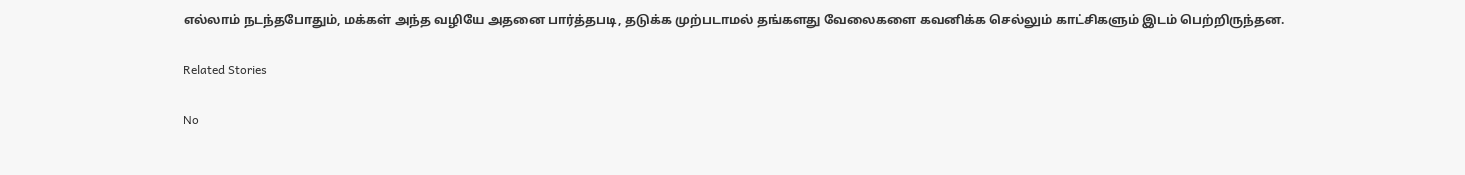எல்லாம் நடந்தபோதும், மக்கள் அந்த வழியே அதனை பார்த்தபடி, தடுக்க முற்படாமல் தங்களது வேலைகளை கவனிக்க செல்லும் காட்சிகளும் இடம் பெற்றிருந்தன.

Related Stories

No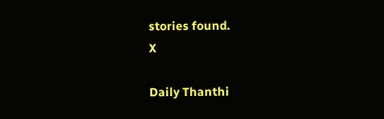stories found.
X

Daily Thanthi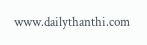www.dailythanthi.com